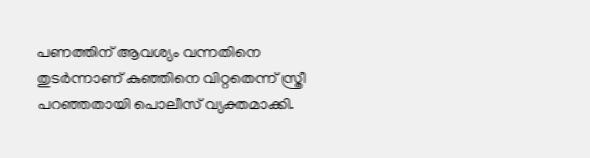പണത്തിന് ആവശ്യം വന്നതിനെ തുടർന്നാണ് കുഞ്ഞിനെ വിറ്റതെന്ന് സ്ത്രീ പറഞ്ഞതായി പൊലീസ് വ്യക്തമാക്കി.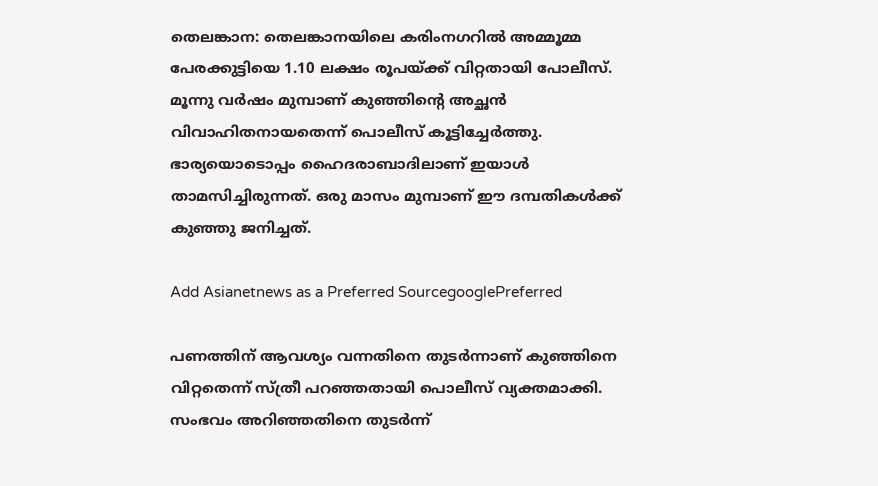തെലങ്കാന: തെലങ്കാനയിലെ കരിംനഗറിൽ അമ്മൂമ്മ പേരക്കുട്ടിയെ 1.10 ലക്ഷം രൂപയ്ക്ക് വിറ്റതായി പോലീസ്. മൂന്നു വർഷം മുമ്പാണ് കുഞ്ഞിന്റെ അച്ഛൻ വിവാഹിതനായതെന്ന് പൊലീസ് കൂട്ടിച്ചേർത്തു. ഭാര്യയൊടൊപ്പം ഹൈദരാബാദിലാണ് ഇയാൾ താമസിച്ചിരുന്നത്. ഒരു മാസം മുമ്പാണ് ഈ ദമ്പതികൾക്ക് കുഞ്ഞു ജനിച്ചത്.

Add Asianetnews as a Preferred SourcegooglePreferred

പണത്തിന് ആവശ്യം വന്നതിനെ തുടർന്നാണ് കുഞ്ഞിനെ വിറ്റതെന്ന് സ്ത്രീ പറഞ്ഞതായി പൊലീസ് വ്യക്തമാക്കി. സംഭവം അറിഞ്ഞതിനെ തുടർന്ന്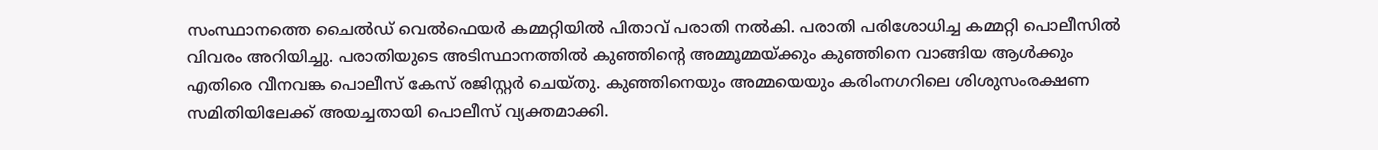സംസ്ഥാനത്തെ ചൈൽഡ് വെൽഫെയർ കമ്മറ്റിയിൽ പിതാവ് പരാതി നൽകി. പരാതി പരിശോധിച്ച കമ്മറ്റി പൊലീസിൽ വിവരം അറിയിച്ചു. പരാതിയുടെ അടിസ്ഥാനത്തിൽ കുഞ്ഞിന്റെ അമ്മൂമ്മയ്ക്കും കു‍ഞ്ഞിനെ വാങ്ങിയ ആൾക്കും എതിരെ വീനവങ്ക പൊലീസ് കേസ് രജിസ്റ്റർ ചെയ്തു. കുഞ്ഞിനെയും അമ്മയെയും കരിംനഗറിലെ ശിശുസംരക്ഷണ സമിതിയിലേക്ക് അയച്ചതായി പൊലീസ് വ്യക്തമാക്കി.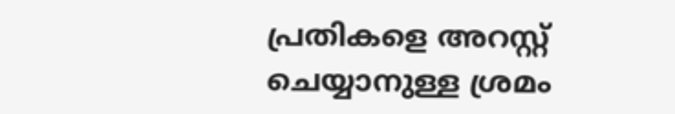പ്രതികളെ അറസ്റ്റ് ചെയ്യാനുള്ള ശ്രമം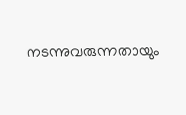നടന്നുവരുന്നതായും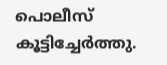പൊലീസ് കൂട്ടിച്ചേർത്തു.